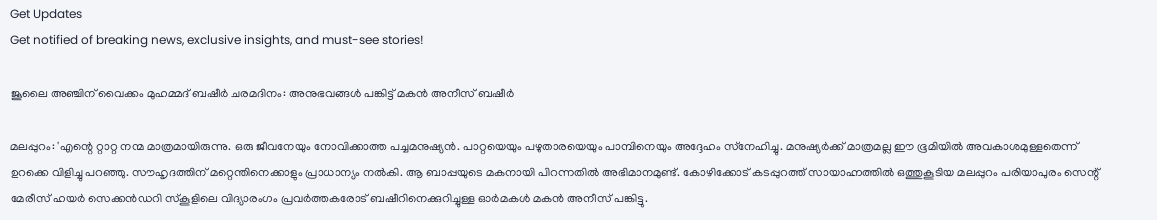Get Updates
Get notified of breaking news, exclusive insights, and must-see stories!

ജൂലൈ അഞ്ചിന് വൈക്കം മുഹമ്മദ് ബഷീര്‍ ചരമദിനം: അനുഭവങ്ങള്‍ പങ്കിട്ട് മകന്‍ അനീസ് ബഷീര്‍

മലപ്പുറം: 'എന്റെ റ്റാറ്റ നന്മ മാത്രമായിരുന്നു. ഒരു ജീവനേയും നോവിക്കാത്ത പച്ചമനുഷ്യന്‍. പാറ്റയെയും പഴുതാരയെയും പാമ്പിനെയും അദ്ദേഹം സ്‌നേഹിച്ചു. മനുഷ്യര്‍ക്ക് മാത്രമല്ല ഈ ഭൂമിയില്‍ അവകാശമുള്ളതെന്ന് ഉറക്കെ വിളിച്ചു പറഞ്ഞു. സൗഹൃദത്തിന് മറ്റെന്തിനെക്കാളും പ്രാധാന്യം നല്‍കി. ആ ബാപ്പയുടെ മകനായി പിറന്നതില്‍ അഭിമാനമുണ്ട്. കോഴിക്കോട് കടപ്പുറത്ത് സായാഹ്നത്തില്‍ ഒത്തുകൂടിയ മലപ്പുറം പരിയാപുരം സെന്റ് മേരീസ് ഹയര്‍ സെക്കന്‍ഡറി സ്‌കൂളിലെ വിദ്യാരംഗം പ്രവര്‍ത്തകരോട് ബഷീറിനെക്കുറിച്ചുള്ള ഓര്‍മകള്‍ മകന്‍ അനീസ് പങ്കിട്ടു.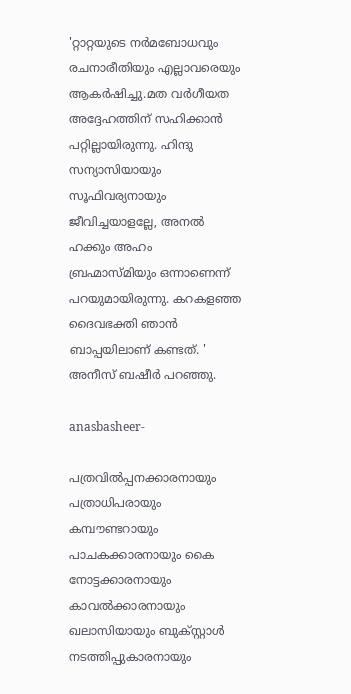'റ്റാറ്റയുടെ നര്‍മബോധവും രചനാരീതിയും എല്ലാവരെയും ആകര്‍ഷിച്ചു.മത വര്‍ഗീയത അദ്ദേഹത്തിന് സഹിക്കാന്‍ പറ്റില്ലായിരുന്നു. ഹിന്ദു സന്യാസിയായും സൂഫിവര്യനായും ജീവിച്ചയാളല്ലേ, അനല്‍ ഹക്കും അഹം ബ്രഹ്മാസ്മിയും ഒന്നാണെന്ന് പറയുമായിരുന്നു. കറകളഞ്ഞ ദൈവഭക്തി ഞാന്‍ ബാപ്പയിലാണ് കണ്ടത്. ' അനീസ് ബഷീര്‍ പറഞ്ഞു.

anasbasheer-

പത്രവില്‍പ്പനക്കാരനായും പത്രാധിപരായും കമ്പൗണ്ടറായും പാചകക്കാരനായും കൈ നോട്ടക്കാരനായും കാവല്‍ക്കാരനായും ഖലാസിയായും ബുക്സ്റ്റാള്‍ നടത്തിപ്പുകാരനായും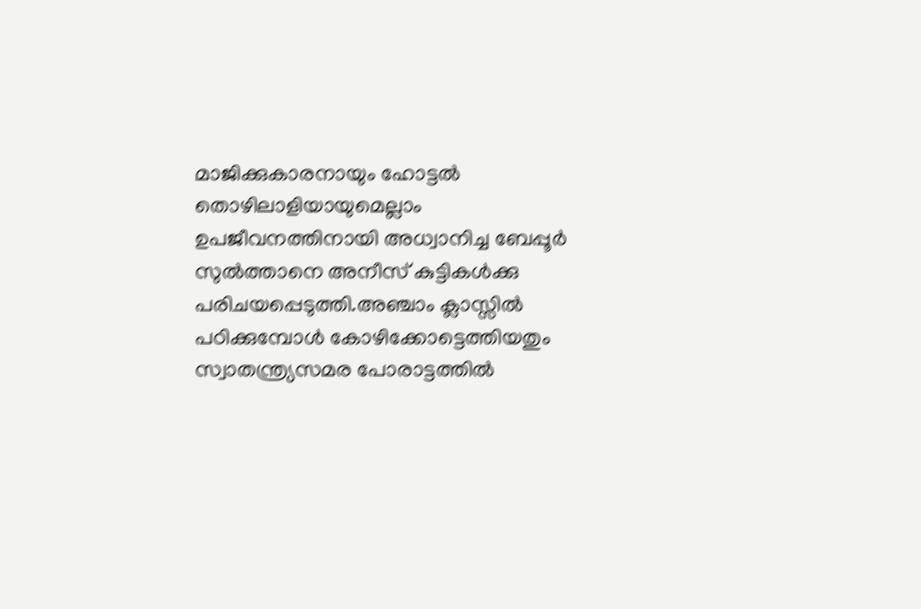മാജിക്കുകാരനായും ഹോട്ടല്‍ തൊഴിലാളിയായുമെല്ലാം ഉപജീവനത്തിനായി അധ്വാനിച്ച ബേപ്പൂര്‍ സുല്‍ത്താനെ അനീസ് കുട്ടികള്‍ക്കു പരിചയപ്പെടുത്തി.അഞ്ചാം ക്ലാസ്സില്‍ പഠിക്കുമ്പോള്‍ കോഴിക്കോട്ടെത്തിയതും സ്വാതന്ത്ര്യസമര പോരാട്ടത്തില്‍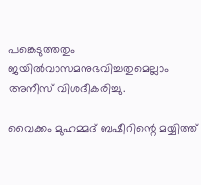പങ്കെടുത്തതും ജയില്‍വാസമനുഭവിച്ചതുമെല്ലാം അനീസ് വിശദീകരിച്ചു.

വൈക്കം മുഹമ്മദ് ബഷീറിന്റെ മയ്യിത്ത്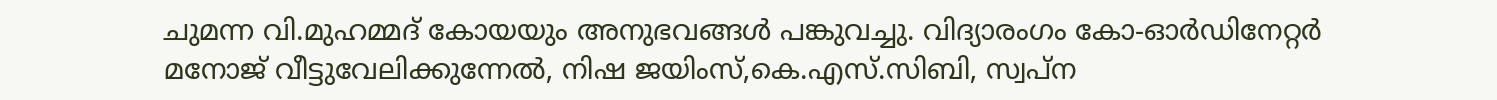ചുമന്ന വി.മുഹമ്മദ് കോയയും അനുഭവങ്ങള്‍ പങ്കുവച്ചു. വിദ്യാരംഗം കോ-ഓര്‍ഡിനേറ്റര്‍ മനോജ് വീട്ടുവേലിക്കുന്നേല്‍, നിഷ ജയിംസ്,കെ.എസ്.സിബി, സ്വപ്ന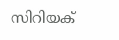സിറിയക്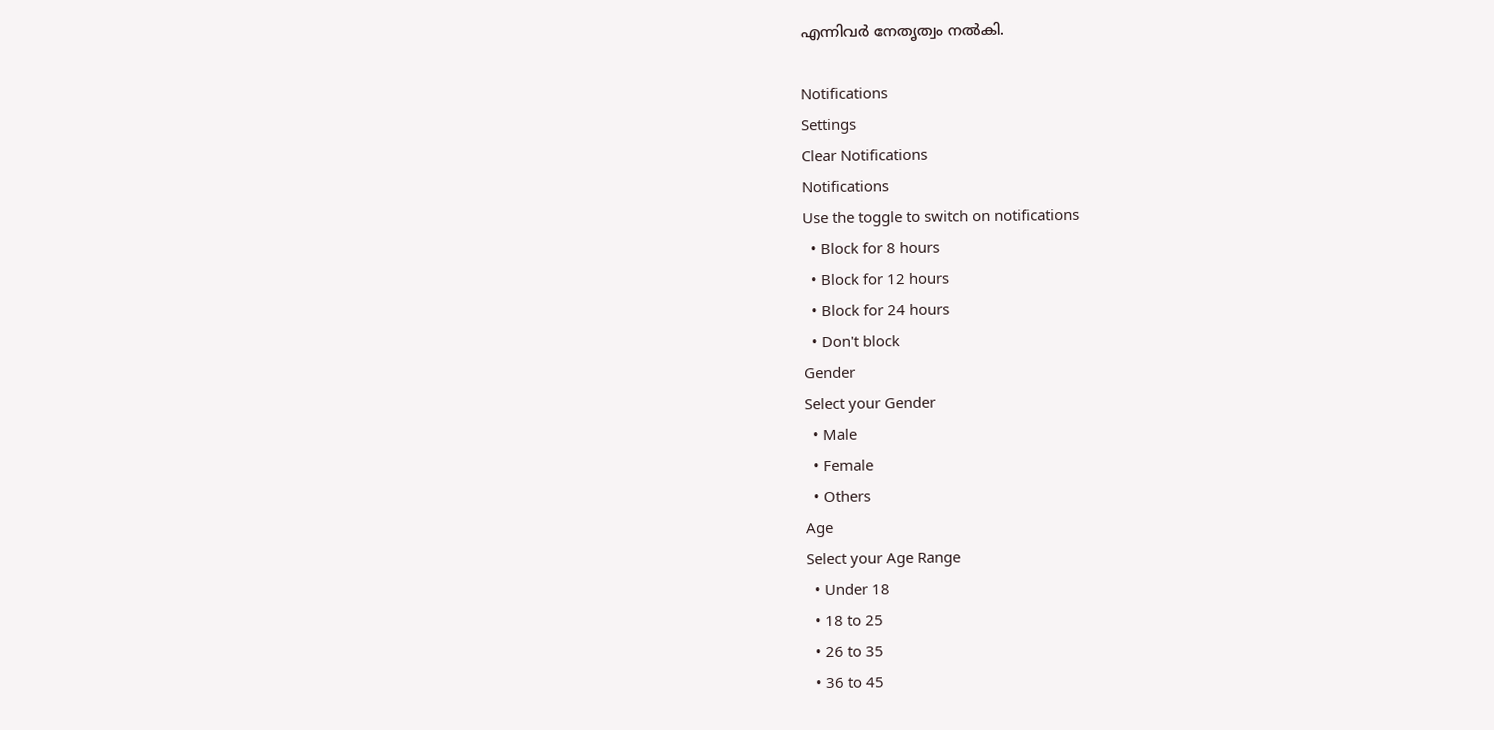എന്നിവര്‍ നേതൃത്വം നല്‍കി.

Notifications
Settings
Clear Notifications
Notifications
Use the toggle to switch on notifications
  • Block for 8 hours
  • Block for 12 hours
  • Block for 24 hours
  • Don't block
Gender
Select your Gender
  • Male
  • Female
  • Others
Age
Select your Age Range
  • Under 18
  • 18 to 25
  • 26 to 35
  • 36 to 45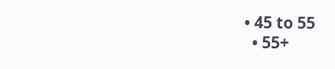• 45 to 55
  • 55+